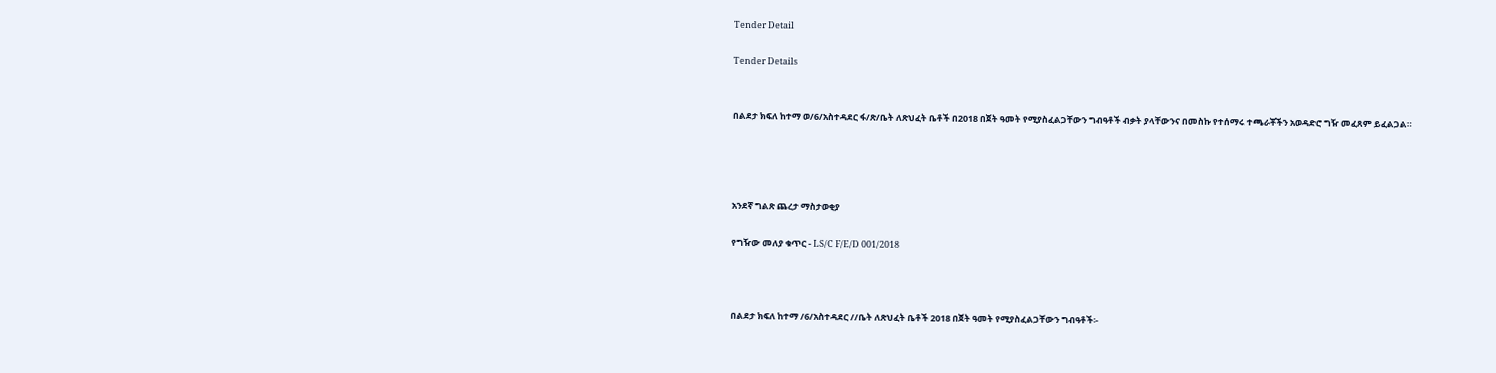Tender Detail

Tender Details


በልደታ ክፍለ ከተማ ወ/6/አስተዳደር ፋ/ጽ/ቤት ለጽህፈት ቤቶች በ2018 በጀት ዓመት የሚያስፈልጋቸውን ግብዓቶች ብቃት ያላቸውንና በመስኩ የተሰማሩ ተጫራቾችን አወዳድሮ ግዥ መፈጸም ይፈልጋል።




አንደኛ ግልጽ ጨረታ ማስታወቂያ

የግዥው መለያ ቁጥር - LS/C F/E/D 001/2018



በልደታ ክፍለ ከተማ /6/አስተዳደር //ቤት ለጽህፈት ቤቶች 2018 በጀት ዓመት የሚያስፈልጋቸውን ግብዓቶች፡-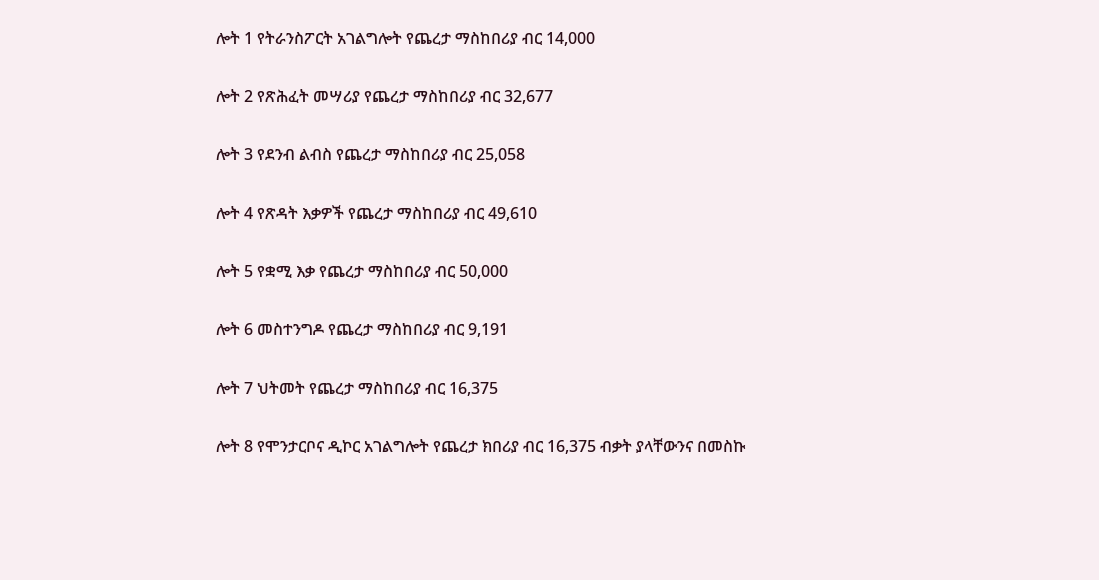ሎት 1 የትራንስፖርት አገልግሎት የጨረታ ማስከበሪያ ብር 14,000

ሎት 2 የጽሕፈት መሣሪያ የጨረታ ማስከበሪያ ብር 32,677

ሎት 3 የደንብ ልብስ የጨረታ ማስከበሪያ ብር 25,058

ሎት 4 የጽዳት እቃዎች የጨረታ ማስከበሪያ ብር 49,610

ሎት 5 የቋሚ እቃ የጨረታ ማስከበሪያ ብር 50,000

ሎት 6 መስተንግዶ የጨረታ ማስከበሪያ ብር 9,191

ሎት 7 ህትመት የጨረታ ማስከበሪያ ብር 16,375

ሎት 8 የሞንታርቦና ዲኮር አገልግሎት የጨረታ ክበሪያ ብር 16,375 ብቃት ያላቸውንና በመስኩ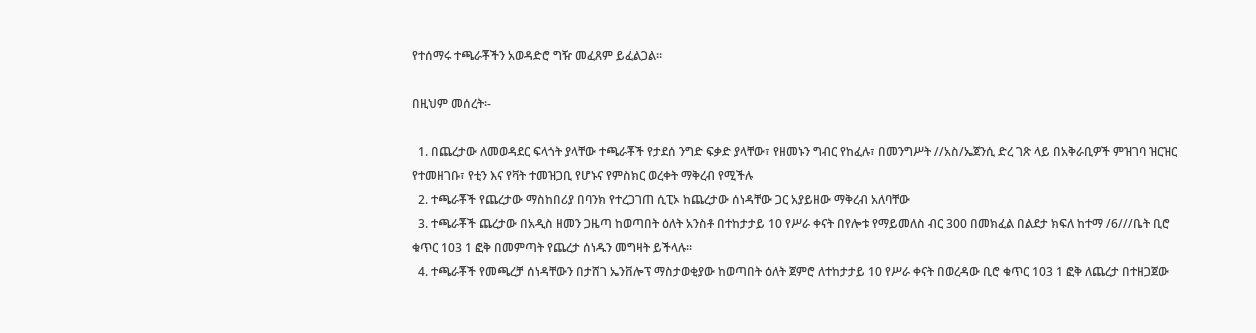የተሰማሩ ተጫራቾችን አወዳድሮ ግዥ መፈጸም ይፈልጋል።

በዚህም መሰረት፡-

  1. በጨረታው ለመወዳደር ፍላጎት ያላቸው ተጫራቾች የታደሰ ንግድ ፍቃድ ያላቸው፣ የዘመኑን ግብር የከፈሉ፣ በመንግሥት //አስ/ኤጀንሲ ድረ ገጽ ላይ በአቅራቢዎች ምዝገባ ዝርዝር የተመዘገቡ፣ የቲን እና የቫት ተመዝጋቢ የሆኑና የምስክር ወረቀት ማቅረብ የሚችሉ
  2. ተጫራቾች የጨረታው ማስከበሪያ በባንክ የተረጋገጠ ሲፒኦ ከጨረታው ሰነዳቸው ጋር አያይዘው ማቅረብ አለባቸው
  3. ተጫራቾች ጨረታው በአዲስ ዘመን ጋዜጣ ከወጣበት ዕለት አንስቶ በተከታታይ 10 የሥራ ቀናት በየሎቱ የማይመለስ ብር 300 በመክፈል በልደታ ክፍለ ከተማ /6///ቤት ቢሮ ቁጥር 103 1 ፎቅ በመምጣት የጨረታ ሰነዱን መግዛት ይችላሉ።
  4. ተጫራቾች የመጫረቻ ሰነዳቸውን በታሸገ ኤንቨሎፕ ማስታወቂያው ከወጣበት ዕለት ጀምሮ ለተከታታይ 10 የሥራ ቀናት በወረዳው ቢሮ ቁጥር 103 1 ፎቅ ለጨረታ በተዘጋጀው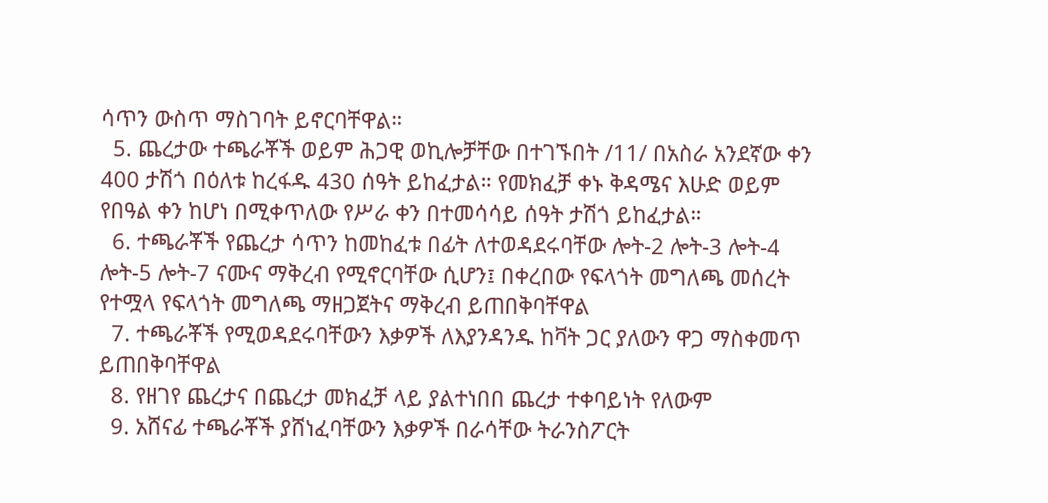ሳጥን ውስጥ ማስገባት ይኖርባቸዋል።
  5. ጨረታው ተጫራቾች ወይም ሕጋዊ ወኪሎቻቸው በተገኙበት /11/ በአስራ አንደኛው ቀን 400 ታሽጎ በዕለቱ ከረፋዱ 430 ሰዓት ይከፈታል። የመክፈቻ ቀኑ ቅዳሜና እሁድ ወይም የበዓል ቀን ከሆነ በሚቀጥለው የሥራ ቀን በተመሳሳይ ሰዓት ታሽጎ ይከፈታል።
  6. ተጫራቾች የጨረታ ሳጥን ከመከፈቱ በፊት ለተወዳደሩባቸው ሎት-2 ሎት-3 ሎት-4 ሎት-5 ሎት-7 ናሙና ማቅረብ የሚኖርባቸው ሲሆን፤ በቀረበው የፍላጎት መግለጫ መሰረት የተሟላ የፍላጎት መግለጫ ማዘጋጀትና ማቅረብ ይጠበቅባቸዋል
  7. ተጫራቾች የሚወዳደሩባቸውን እቃዎች ለእያንዳንዱ ከቫት ጋር ያለውን ዋጋ ማስቀመጥ ይጠበቅባቸዋል
  8. የዘገየ ጨረታና በጨረታ መክፈቻ ላይ ያልተነበበ ጨረታ ተቀባይነት የለውም
  9. አሸናፊ ተጫራቾች ያሸነፈባቸውን እቃዎች በራሳቸው ትራንስፖርት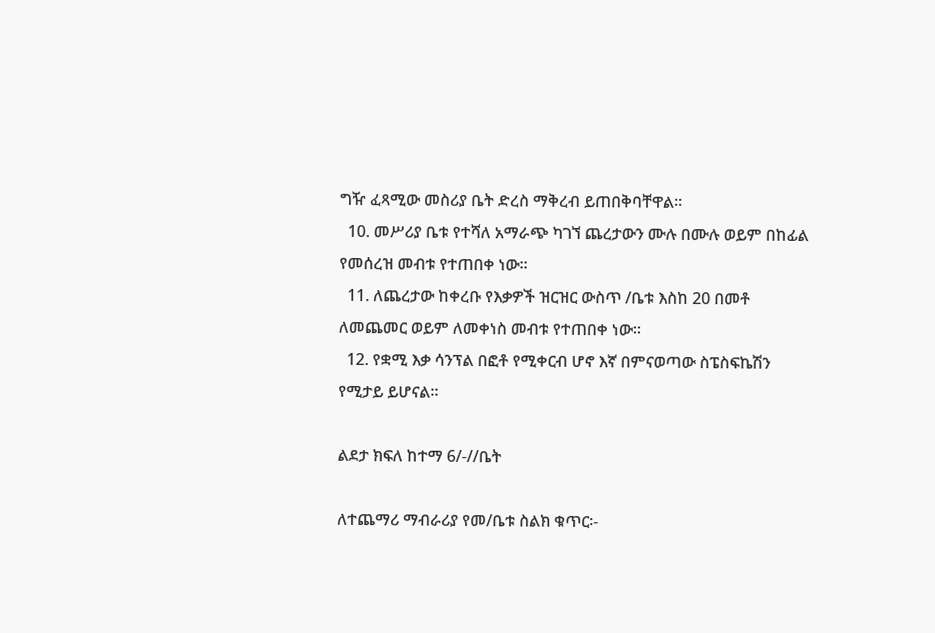ግዥ ፈጻሚው መስሪያ ቤት ድረስ ማቅረብ ይጠበቅባቸዋል።
  10. መሥሪያ ቤቱ የተሻለ አማራጭ ካገኘ ጨረታውን ሙሉ በሙሉ ወይም በከፊል የመሰረዝ መብቱ የተጠበቀ ነው።
  11. ለጨረታው ከቀረቡ የእቃዎች ዝርዝር ውስጥ /ቤቱ እስከ 20 በመቶ ለመጨመር ወይም ለመቀነስ መብቱ የተጠበቀ ነው።
  12. የቋሚ እቃ ሳንፕል በፎቶ የሚቀርብ ሆኖ እኛ በምናወጣው ስፔስፍኬሽን የሚታይ ይሆናል።

ልደታ ክፍለ ከተማ 6/-//ቤት

ለተጨማሪ ማብራሪያ የመ/ቤቱ ስልክ ቁጥር፡-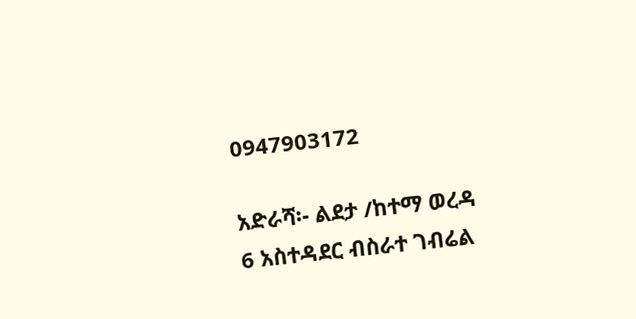0947903172

አድራሻ፡- ልደታ /ከተማ ወረዳ 6 አስተዳደር ብስራተ ገብሬል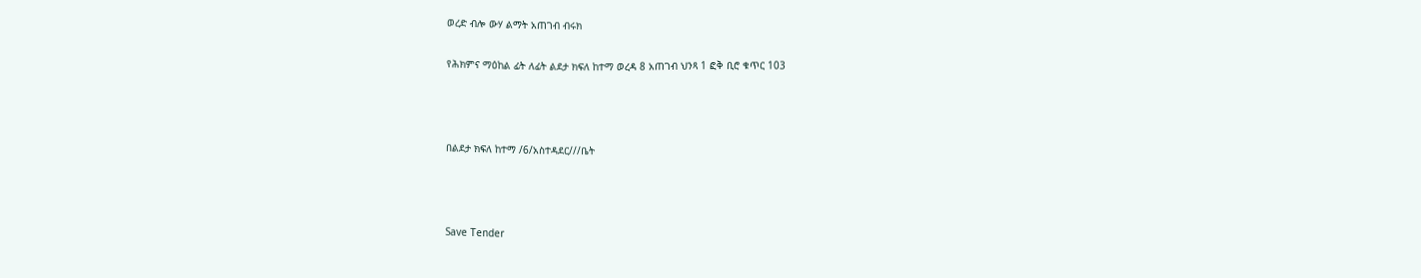ወረድ ብሎ ውሃ ልማት አጠገብ ብሩክ

የሕክምና ማዕከል ፊት ለፊት ልደታ ክፍለ ከተማ ወረዳ 8 አጠገብ ህንጻ 1 ፎቅ ቢሮ ቁጥር 103



በልደታ ክፍለ ከተማ /6/አስተዳደር///ቤት



Save Tender